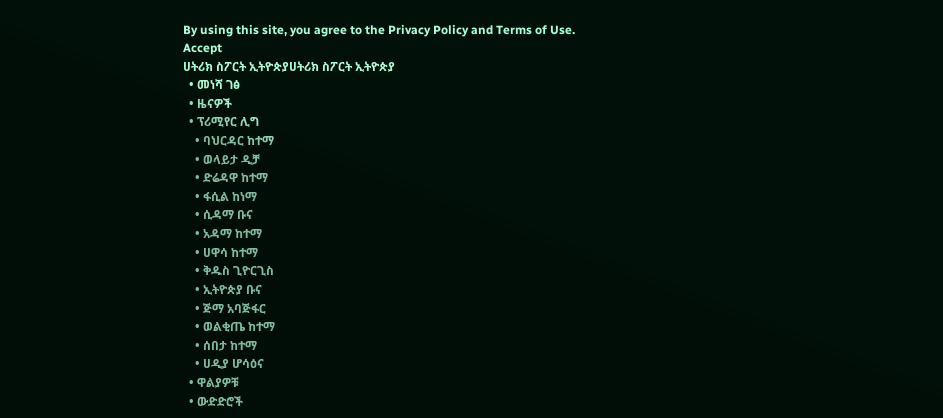By using this site, you agree to the Privacy Policy and Terms of Use.
Accept
ሀትሪክ ስፖርት ኢትዮጵያሀትሪክ ስፖርት ኢትዮጵያ
  • መነሻ ገፅ
  • ዜናዎች
  • ፕሪሚየር ሊግ
    • ባህርዳር ከተማ
    • ወላይታ ዲቻ
    • ድሬዳዋ ከተማ
    • ፋሲል ከነማ
    • ሲዳማ ቡና
    • አዳማ ከተማ
    • ሀዋሳ ከተማ
    • ቅዱስ ጊዮርጊስ
    • ኢትዮጵያ ቡና
    • ጅማ አባጅፋር
    • ወልቂጤ ከተማ
    • ሰበታ ከተማ
    • ሀዲያ ሆሳዕና
  • ዋልያዎቹ
  • ውድድሮች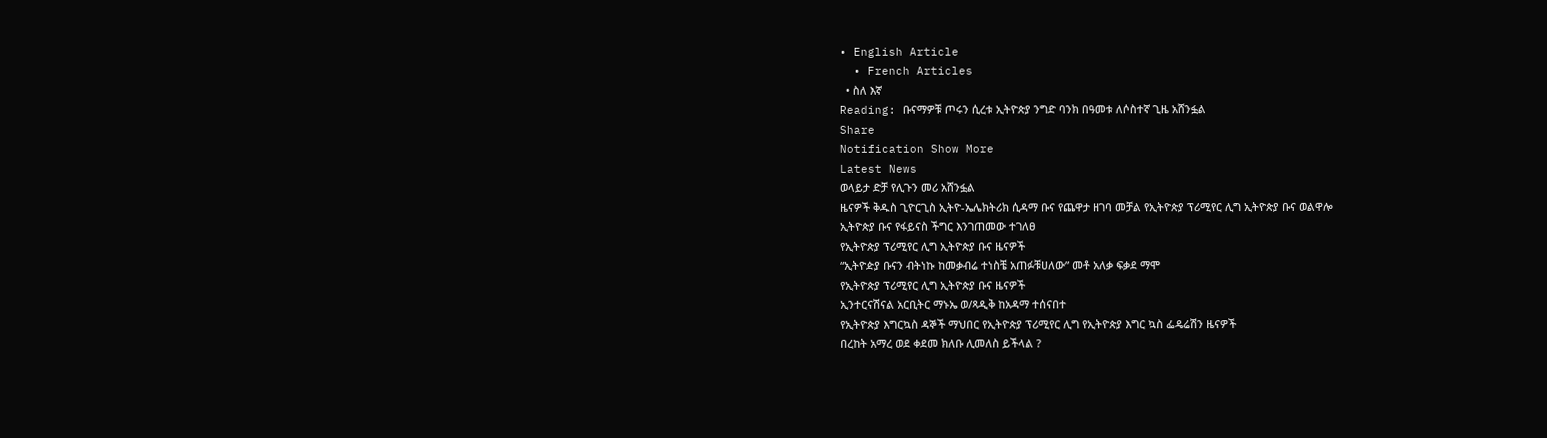• English Article
  • French Articles
  • ስለ እኛ
Reading: ቡናማዎቹ ጦሩን ሲረቱ ኢትዮጵያ ንግድ ባንክ በዓመቱ ለሶስተኛ ጊዜ አሸንፏል
Share
Notification Show More
Latest News
ወላይታ ድቻ የሊጉን መሪ አሸንፏል
ዜናዎች ቅዱስ ጊዮርጊስ ኢትዮ-ኤሌክትሪክ ሲዳማ ቡና የጨዋታ ዘገባ መቻል የኢትዮጵያ ፕሪሚየር ሊግ ኢትዮጵያ ቡና ወልዋሎ
ኢትዮጵያ ቡና የፋይናስ ችግር እንገጠመው ተገለፀ
የኢትዮጵያ ፕሪሚየር ሊግ ኢትዮጵያ ቡና ዜናዎች
“ኢትዮዽያ ቡናን ብትነኩ ከመቃብሬ ተነስቼ አጠፉቹሀለው” መቶ አለቃ ፍቃደ ማሞ
የኢትዮጵያ ፕሪሚየር ሊግ ኢትዮጵያ ቡና ዜናዎች
ኢንተርናሽናል አርቢትር ማኑኤ ወ/ጻዲቅ ከአዳማ ተሰናበተ
የኢትዮጵያ እግርኳስ ዳኞች ማህበር የኢትዮጵያ ፕሪሚየር ሊግ የኢትዮጵያ እግር ኳስ ፌዴሬሽን ዜናዎች
በረከት አማረ ወደ ቀደመ ክለቡ ሊመለስ ይችላል ?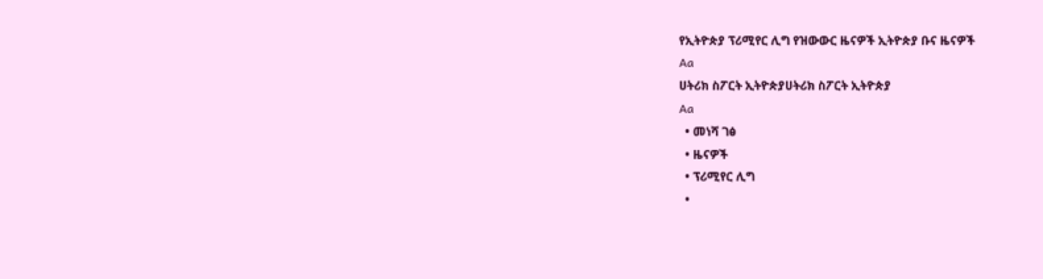የኢትዮጵያ ፕሪሚየር ሊግ የዝውውር ዜናዎች ኢትዮጵያ ቡና ዜናዎች
Aa
ሀትሪክ ስፖርት ኢትዮጵያሀትሪክ ስፖርት ኢትዮጵያ
Aa
  • መነሻ ገፅ
  • ዜናዎች
  • ፕሪሚየር ሊግ
  •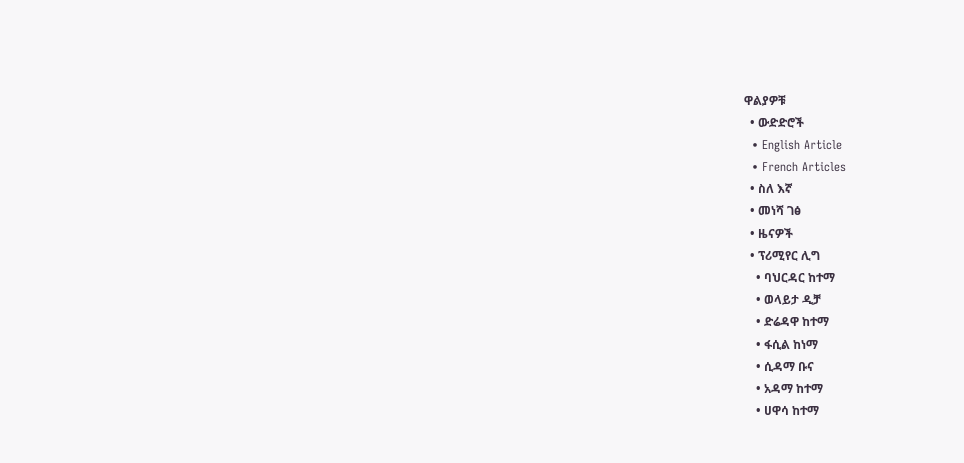ዋልያዎቹ
  • ውድድሮች
  • English Article
  • French Articles
  • ስለ እኛ
  • መነሻ ገፅ
  • ዜናዎች
  • ፕሪሚየር ሊግ
    • ባህርዳር ከተማ
    • ወላይታ ዲቻ
    • ድሬዳዋ ከተማ
    • ፋሲል ከነማ
    • ሲዳማ ቡና
    • አዳማ ከተማ
    • ሀዋሳ ከተማ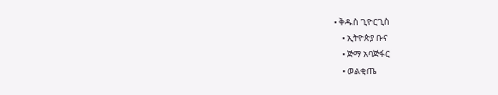• ቅዱስ ጊዮርጊስ
    • ኢትዮጵያ ቡና
    • ጅማ አባጅፋር
    • ወልቂጤ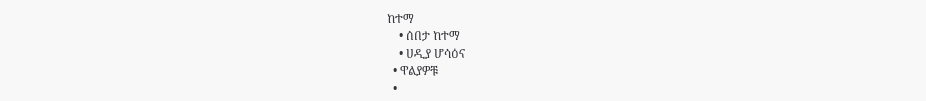ከተማ
    • ሰበታ ከተማ
    • ሀዲያ ሆሳዕና
  • ዋልያዎቹ
  •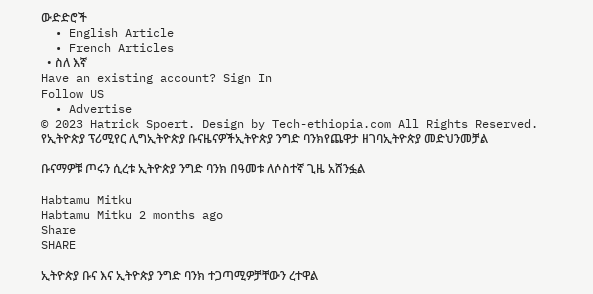ውድድሮች
  • English Article
  • French Articles
  • ስለ እኛ
Have an existing account? Sign In
Follow US
  • Advertise
© 2023 Hatrick Spoert. Design by Tech-ethiopia.com All Rights Reserved.
የኢትዮጵያ ፕሪሚየር ሊግኢትዮጵያ ቡናዜናዎችኢትዮጵያ ንግድ ባንክየጨዋታ ዘገባኢትዮጵያ መድህንመቻል

ቡናማዎቹ ጦሩን ሲረቱ ኢትዮጵያ ንግድ ባንክ በዓመቱ ለሶስተኛ ጊዜ አሸንፏል

Habtamu Mitku
Habtamu Mitku 2 months ago
Share
SHARE

ኢትዮጵያ ቡና እና ኢትዮጵያ ንግድ ባንክ ተጋጣሚዎቻቸውን ረተዋል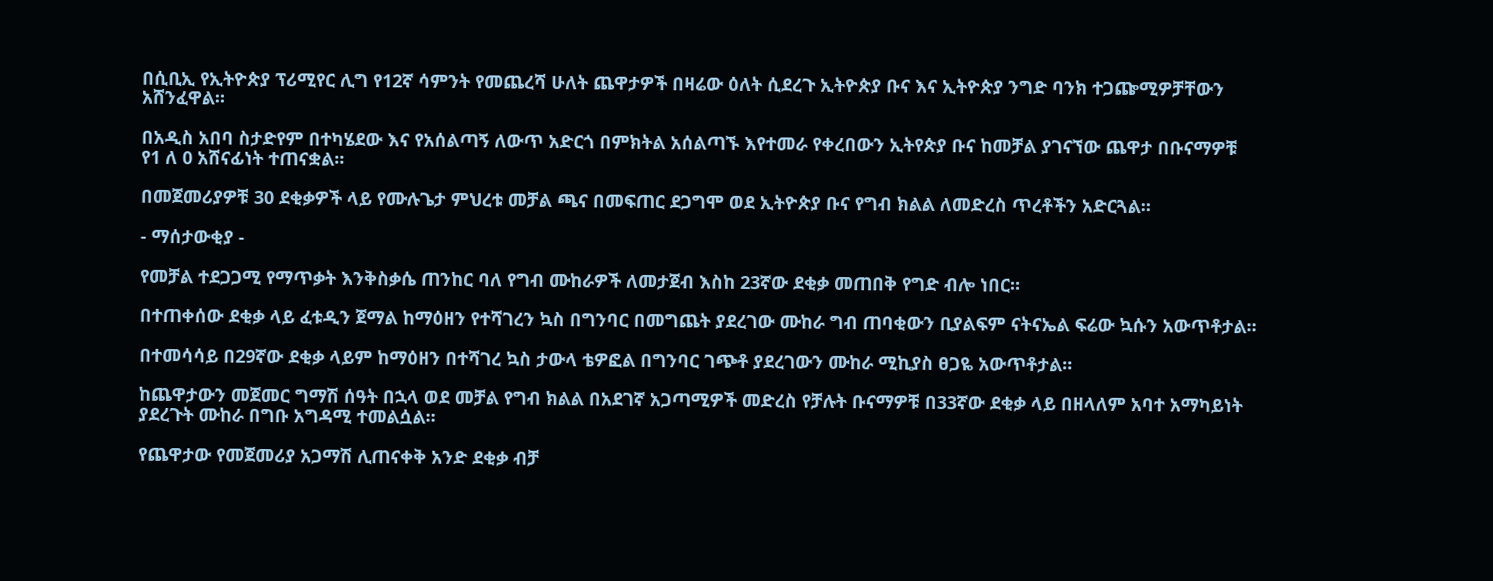በሲቢኢ የኢትዮጵያ ፕሪሚየር ሊግ የ12ኛ ሳምንት የመጨረሻ ሁለት ጨዋታዎች በዛሬው ዕለት ሲደረጉ ኢትዮጵያ ቡና እና ኢትዮጵያ ንግድ ባንክ ተጋጬሚዎቻቸውን አሸንፈዋል።

በአዲስ አበባ ስታድየም በተካሄደው እና የአሰልጣኝ ለውጥ አድርጎ በምክትል አሰልጣኙ እየተመራ የቀረበውን ኢትየጵያ ቡና ከመቻል ያገናኘው ጨዋታ በቡናማዎቹ የ1 ለ 0 አሸናፊነት ተጠናቋል።

በመጀመሪያዎቹ 30 ደቂቃዎች ላይ የሙሉጌታ ምህረቱ መቻል ጫና በመፍጠር ደጋግሞ ወደ ኢትዮጵያ ቡና የግብ ክልል ለመድረስ ጥረቶችን አድርጓል።

- ማሰታውቂያ -

የመቻል ተደጋጋሚ የማጥቃት እንቅስቃሴ ጠንከር ባለ የግብ ሙከራዎች ለመታጀብ እስከ 23ኛው ደቂቃ መጠበቅ የግድ ብሎ ነበር።

በተጠቀሰው ደቂቃ ላይ ፈቱዲን ጀማል ከማዕዘን የተሻገረን ኳስ በግንባር በመግጨት ያደረገው ሙከራ ግብ ጠባቂውን ቢያልፍም ናትናኤል ፍሬው ኳሱን አውጥቶታል።

በተመሳሳይ በ29ኛው ደቂቃ ላይም ከማዕዘን በተሻገረ ኳስ ታውላ ቴዎፎል በግንባር ገጭቶ ያደረገውን ሙከራ ሚኪያስ ፀጋዬ አውጥቶታል።

ከጨዋታውን መጀመር ግማሽ ሰዓት በኋላ ወደ መቻል የግብ ክልል በአደገኛ አጋጣሚዎች መድረስ የቻሉት ቡናማዎቹ በ33ኛው ደቂቃ ላይ በዘላለም አባተ አማካይነት ያደረጉት ሙከራ በግቡ አግዳሚ ተመልሷል።

የጨዋታው የመጀመሪያ አጋማሽ ሊጠናቀቅ አንድ ደቂቃ ብቻ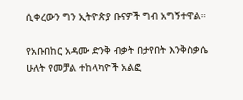ሲቀረውን ግን ኢትዮጵያ ቡናዎች ግብ አግኝተዋል።

የአቡበከር አዳሙ ድንቅ ብቃት በታየበት እንቅስቃሴ ሁለት የመቻል ተከላካዮች አልፎ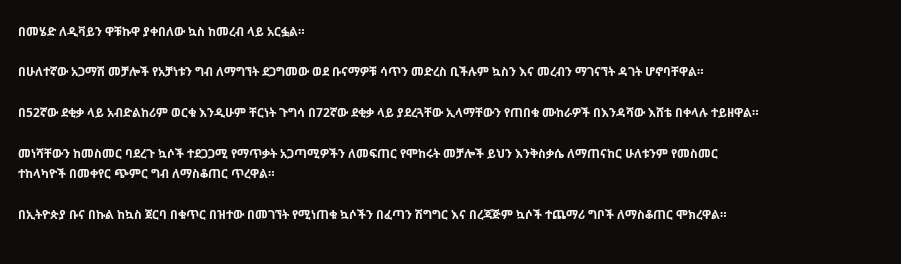በመሄድ ለዲቫይን ዋቹኩዋ ያቀበለው ኳስ ከመረብ ላይ አርፏል።

በሁለተኛው አጋማሽ መቻሎች የአቻነቱን ግብ ለማግኘት ደጋግመው ወደ ቡናማዎቹ ሳጥን መድረስ ቢችሉም ኳስን እና መረብን ማገናኘት ዳገት ሆኖባቸዋል።

በ52ኛው ደቂቃ ላይ አብድልከሪም ወርቁ እንዲሁም ቸርነት ጉግሳ በ72ኛው ደቂቃ ላይ ያደረጓቸው ኢላማቸውን የጠበቁ ሙከራዎች በእንዳሻው እሸቴ በቀላሉ ተይዘዋል።

መነሻቸውን ከመስመር ባደረጉ ኳሶች ተደጋጋሚ የማጥቃት አጋጣሚዎችን ለመፍጠር የሞከሩት መቻሎች ይህን እንቅስቃሴ ለማጠናከር ሁለቱንም የመስመር ተከላካዮች በመቀየር ጭምር ግብ ለማስቆጠር ጥረዋል።

በኢትዮጵያ ቡና በኩል ከኳስ ጀርባ በቁጥር በዝተው በመገኘት የሚነጠቁ ኳሶችን በፈጣን ሽግግር እና በረጃጅም ኳሶች ተጨማሪ ግቦች ለማስቆጠር ሞክረዋል።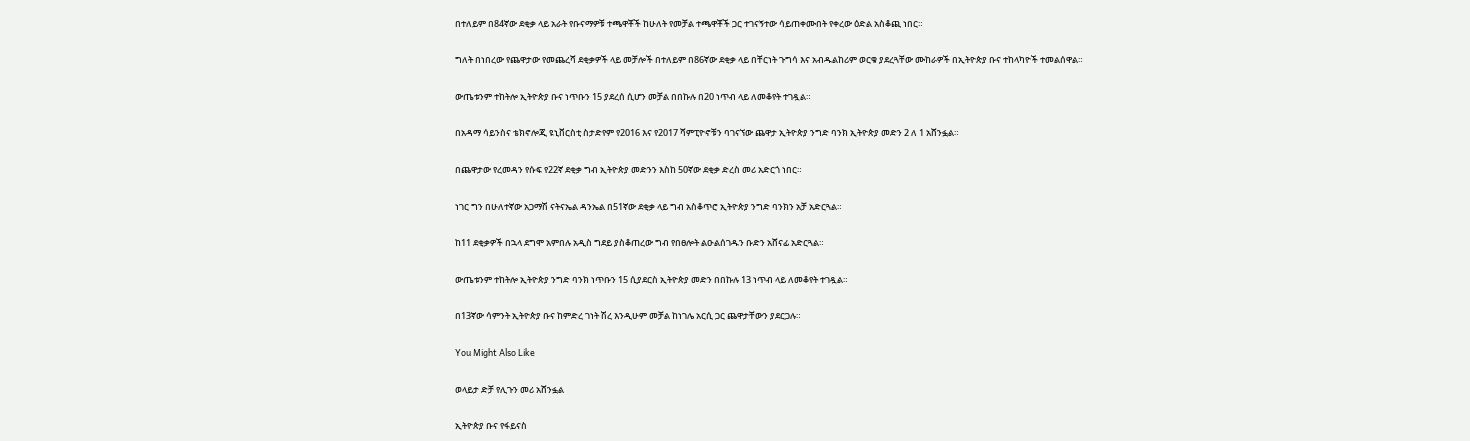በተለይም በ84ኛው ደቂቃ ላይ አራት የቡናማዎቹ ተጫዋቾች ከሁለት የመቻል ተጫዋቾች ጋር ተገናኝተው ሳይጠቀሙበት የቀረው ዕድል አስቆጪ ነበር።

ግለት በነበረው የጨዋታው የመጨረሻ ደቂቃዎች ላይ መቻሎች በተለይም በ86ኛው ደቂቃ ላይ በቸርነት ጉግሳ እና አብዱልከሪም ወርቁ ያደረጓቸው ሙከራዎች በኢትዮጵያ ቡና ተከላካዮች ተመልሰዋል።

ውጤቱንም ተከትሎ ኢትዮጵያ ቡና ነጥቡን 15 ያደረሰ ሲሆን መቻል በበኩሉ በ20 ነጥብ ላይ ለመቆየት ተገዷል።

በአዳማ ሳይንስና ቴክኖሎጂ ዩኒቨርስቲ ስታድየም የ2016 እና የ2017 ሻምፒዮኖቹን ባገናኘው ጨዋታ ኢትዮጵያ ንግድ ባንክ ኢትዮጵያ መድን 2 ለ 1 አሸንፏል።

በጨዋታው የረመዳን የሱፍ የ22ኛ ደቂቃ ግብ ኢትዮጵያ መድንን እስከ 50ኛው ደቂቃ ድረስ መሪ አድርጎ ነበር።

ነገር ግን በሁለተኛው አጋማሽ ናትናኤል ዳንኤል በ51ኛው ደቂቃ ላይ ግብ አስቆጥሮ ኢትዮጵያ ንግድ ባንክን አቻ አድርጓል።

ከ11 ደቂቃዎች በኋላ ደግሞ አምበሉ አዲስ ግደይ ያስቆጠረው ግብ የበፀሎት ልዑልሰገዱን ቡድን አሸናፊ አድርጓል።

ውጤቱንም ተከትሎ ኢትዮጵያ ንግድ ባንክ ነጥቡን 15 ሲያደርስ ኢትዮጵያ መድን በበኩሉ 13 ነጥብ ላይ ለመቆየት ተገዷል።

በ13ኛው ሳምንት ኢትዮጵያ ቡና ከምድረ ገነት ሽረ እንዲሁም መቻል ከነገሌ አርሲ ጋር ጨዋታቸውን ያደርጋሉ።

You Might Also Like

ወላይታ ድቻ የሊጉን መሪ አሸንፏል

ኢትዮጵያ ቡና የፋይናስ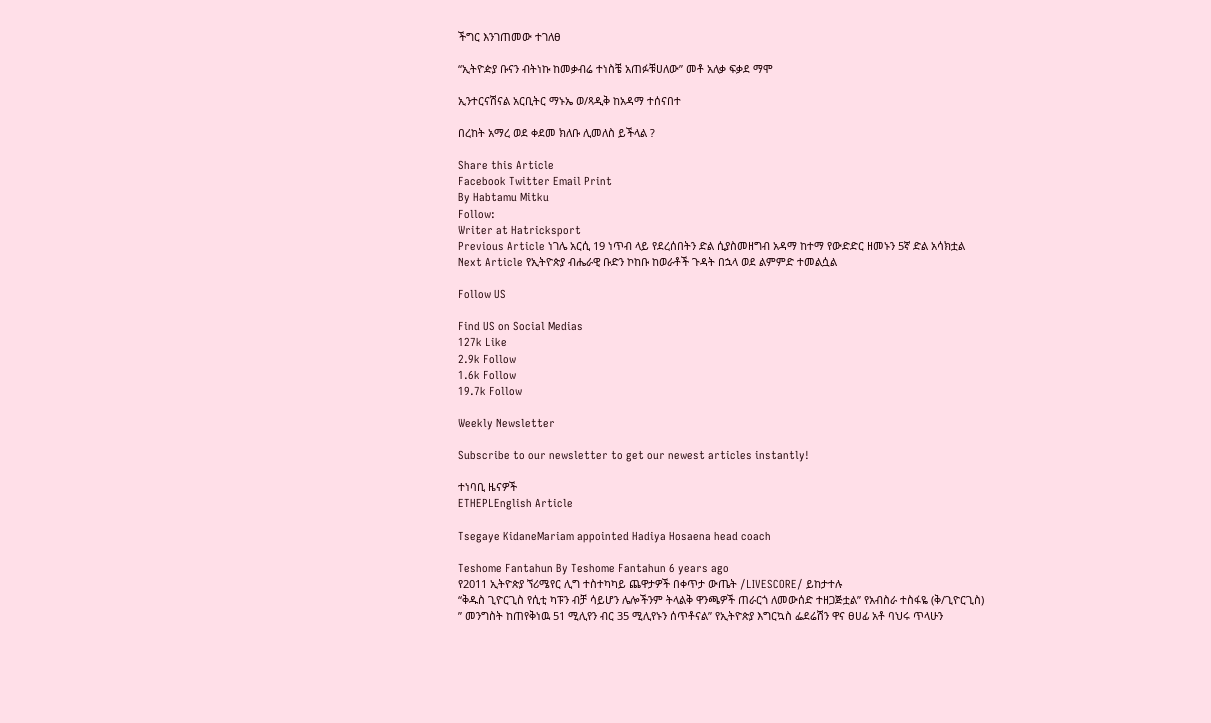ችግር እንገጠመው ተገለፀ

“ኢትዮዽያ ቡናን ብትነኩ ከመቃብሬ ተነስቼ አጠፉቹሀለው” መቶ አለቃ ፍቃደ ማሞ

ኢንተርናሽናል አርቢትር ማኑኤ ወ/ጻዲቅ ከአዳማ ተሰናበተ

በረከት አማረ ወደ ቀደመ ክለቡ ሊመለስ ይችላል ?

Share this Article
Facebook Twitter Email Print
By Habtamu Mitku
Follow:
Writer at Hatricksport
Previous Article ነገሌ አርሲ 19 ነጥብ ላይ የደረሰበትን ድል ሲያስመዘግብ አዳማ ከተማ የውድድር ዘመኑን 5ኛ ድል አሳክቷል
Next Article የኢትዮጵያ ብሔራዊ ቡድን ኮከቡ ከወራቶች ጉዳት በኋላ ወደ ልምምድ ተመልሷል

Follow US

Find US on Social Medias
127k Like
2.9k Follow
1.6k Follow
19.7k Follow

Weekly Newsletter

Subscribe to our newsletter to get our newest articles instantly!

ተነባቢ ዜናዎች
ETHEPLEnglish Article

Tsegaye KidaneMariam appointed Hadiya Hosaena head coach

Teshome Fantahun By Teshome Fantahun 6 years ago
የ2011 ኢትዮጵያ ኘሪሜየር ሊግ ተስተካካይ ጨዋታዎች በቀጥታ ውጤት /LIVESCORE/ ይከታተሉ
“ቅዱስ ጊዮርጊስ የሲቲ ካፑን ብቻ ሳይሆን ሌሎችንም ትላልቅ ዋንጫዎች ጠራርጎ ለመውሰድ ተዘጋጅቷል” የአብስራ ተስፋዬ (ቅ/ጊዮርጊስ)
” መንግስት ከጠየቅነዉ 51 ሚሊየን ብር 35 ሚሊየኑን ሰጥቶናል” የኢትዮጵያ እግርኳስ ፌደሬሽን ዋና ፀሀፊ አቶ ባህሩ ጥላሁን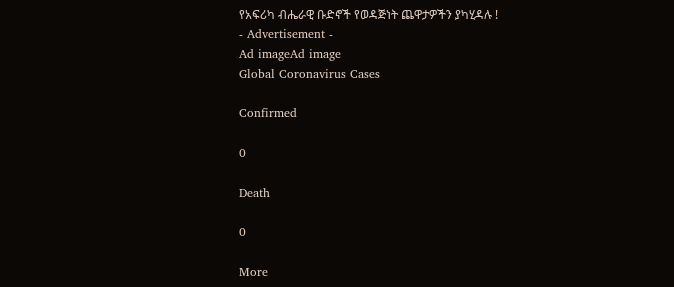የአፍሪካ ብሔራዊ ቡድኖች የወዳጅነት ጨዋታዎችን ያካሂዳሉ !
- Advertisement -
Ad imageAd image
Global Coronavirus Cases

Confirmed

0

Death

0

More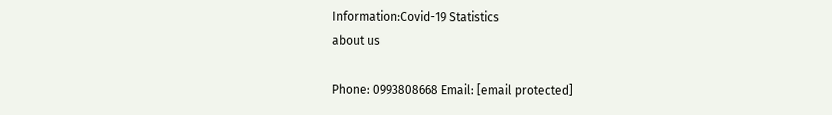Information:Covid-19 Statistics
about us

Phone: 0993808668 Email: [email protected]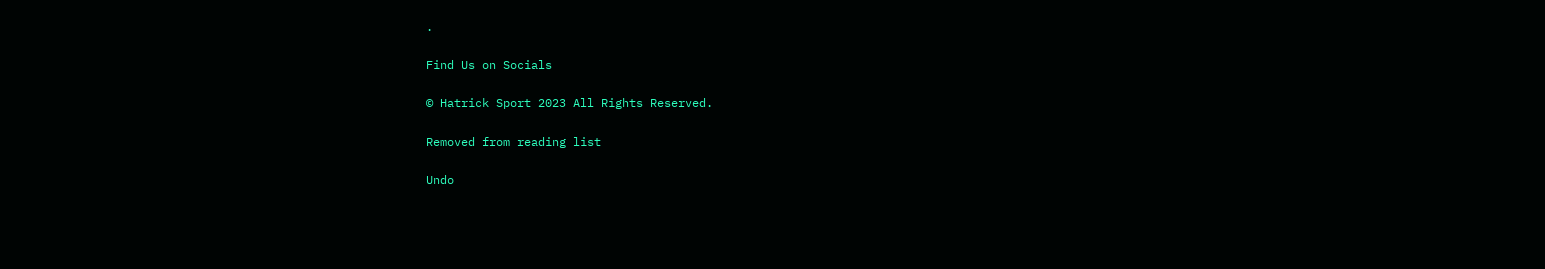.

Find Us on Socials

© Hatrick Sport 2023 All Rights Reserved.

Removed from reading list

Undo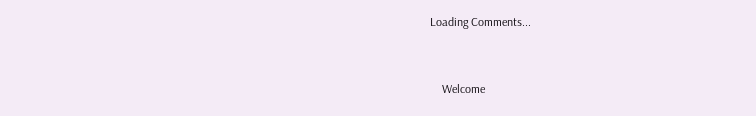Loading Comments...


    Welcome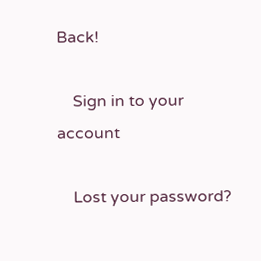Back!

    Sign in to your account

    Lost your password?